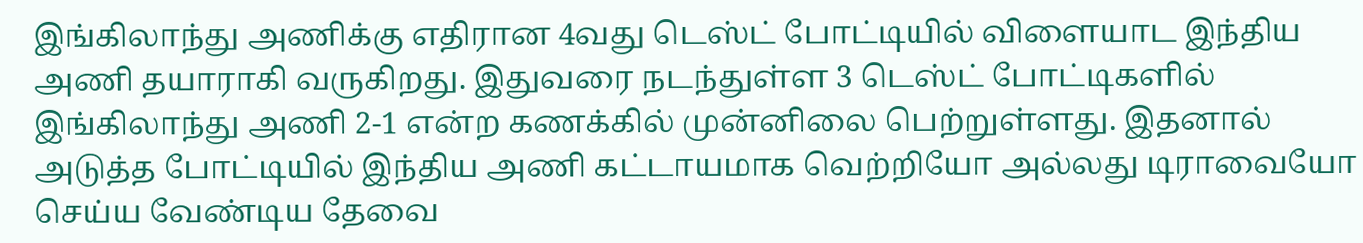இங்கிலாந்து அணிக்கு எதிரான 4வது டெஸ்ட் போட்டியில் விளையாட இந்திய அணி தயாராகி வருகிறது. இதுவரை நடந்துள்ள 3 டெஸ்ட் போட்டிகளில் இங்கிலாந்து அணி 2-1 என்ற கணக்கில் முன்னிலை பெற்றுள்ளது. இதனால் அடுத்த போட்டியில் இந்திய அணி கட்டாயமாக வெற்றியோ அல்லது டிராவையோ செய்ய வேண்டிய தேவை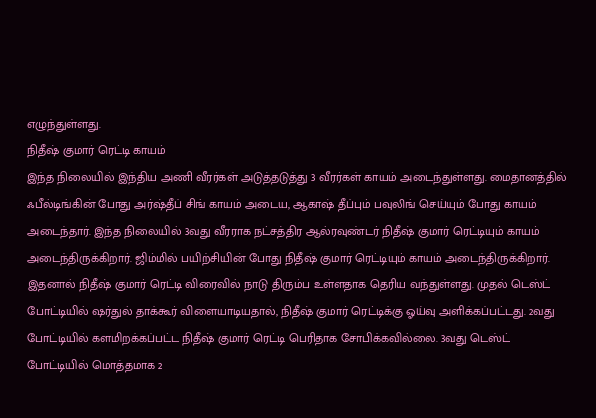எழுந்துள்ளது.
நிதீஷ் குமார் ரெட்டி காயம்
இந்த நிலையில் இந்திய அணி வீரர்கள் அடுத்தடுத்து 3 வீரர்கள் காயம் அடைந்துள்ளது. மைதானத்தில் ஃபீல்டிங்கின் போது அர்ஷ்தீப் சிங் காயம் அடைய, ஆகாஷ் தீப்பும் பவுலிங் செய்யும் போது காயம் அடைந்தார். இந்த நிலையில் 3வது வீரராக நட்சத்திர ஆல்ரவுண்டர் நிதீஷ் குமார் ரெட்டியும் காயம் அடைந்திருக்கிறார். ஜிம்மில் பயிற்சியின் போது நிதீஷ் குமார் ரெட்டியும் காயம் அடைந்திருக்கிறார்.
இதனால் நிதீஷ் குமார் ரெட்டி விரைவில் நாடு திரும்ப உள்ளதாக தெரிய வந்துள்ளது. முதல் டெஸ்ட் போட்டியில் ஷர்துல் தாக்கூர் விளையாடியதால், நிதீஷ் குமார் ரெட்டிக்கு ஓய்வு அளிக்கப்பட்டது. 2வது போட்டியில் களமிறக்கப்பட்ட நிதீஷ் குமார் ரெட்டி பெரிதாக சோபிக்கவில்லை. 3வது டெஸ்ட் போட்டியில் மொத்தமாக 2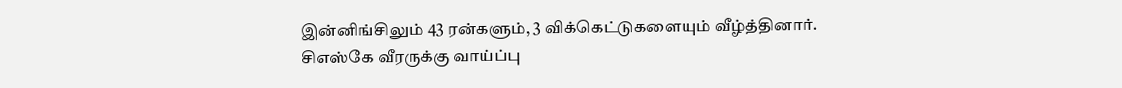இன்னிங்சிலும் 43 ரன்களும், 3 விக்கெட்டுகளையும் வீழ்த்தினார்.
சிஎஸ்கே வீரருக்கு வாய்ப்பு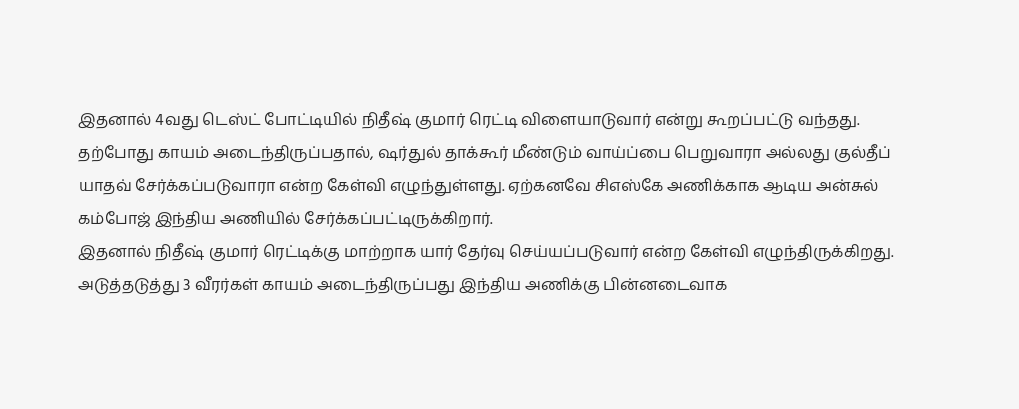இதனால் 4வது டெஸ்ட் போட்டியில் நிதீஷ் குமார் ரெட்டி விளையாடுவார் என்று கூறப்பட்டு வந்தது. தற்போது காயம் அடைந்திருப்பதால், ஷர்துல் தாக்கூர் மீண்டும் வாய்ப்பை பெறுவாரா அல்லது குல்தீப் யாதவ் சேர்க்கப்படுவாரா என்ற கேள்வி எழுந்துள்ளது. ஏற்கனவே சிஎஸ்கே அணிக்காக ஆடிய அன்சுல் கம்போஜ் இந்திய அணியில் சேர்க்கப்பட்டிருக்கிறார்.
இதனால் நிதீஷ் குமார் ரெட்டிக்கு மாற்றாக யார் தேர்வு செய்யப்படுவார் என்ற கேள்வி எழுந்திருக்கிறது. அடுத்தடுத்து 3 வீரர்கள் காயம் அடைந்திருப்பது இந்திய அணிக்கு பின்னடைவாக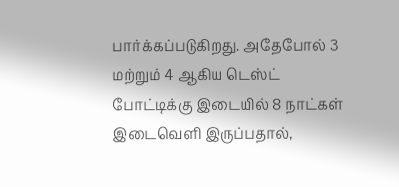பார்க்கப்படுகிறது. அதேபோல் 3 மற்றும் 4 ஆகிய டெஸ்ட் போட்டிக்கு இடையில் 8 நாட்கள் இடைவெளி இருப்பதால்,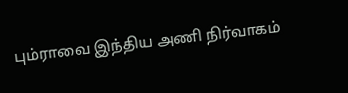பும்ராவை இந்திய அணி நிர்வாகம்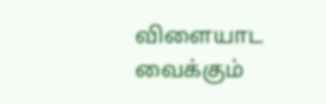விளையாட வைக்கும்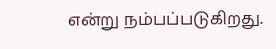என்று நம்பப்படுகிறது.